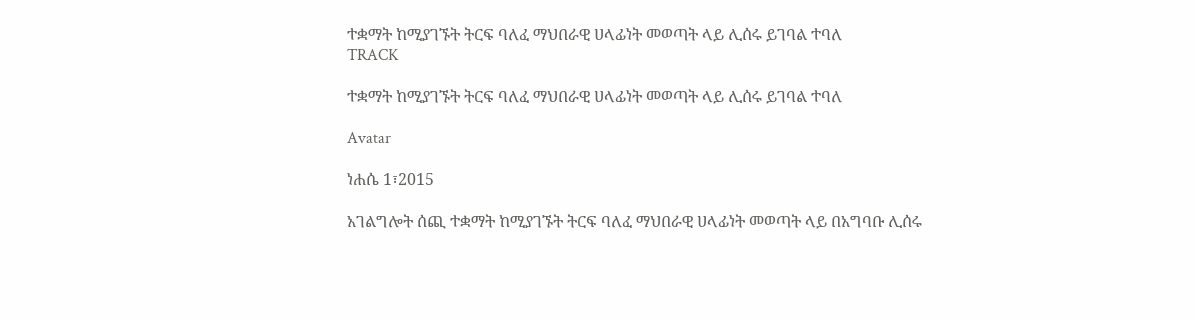ተቋማት ከሚያገኙት ትርፍ ባለፈ ማህበራዊ ሀላፊነት መወጣት ላይ ሊሰሩ ይገባል ተባለ
TRACK

ተቋማት ከሚያገኙት ትርፍ ባለፈ ማህበራዊ ሀላፊነት መወጣት ላይ ሊሰሩ ይገባል ተባለ

Avatar

ነሐሴ 1፣2015

አገልግሎት ሰጪ ተቋማት ከሚያገኙት ትርፍ ባለፈ ማህበራዊ ሀላፊነት መወጣት ላይ በአግባቡ ሊሰሩ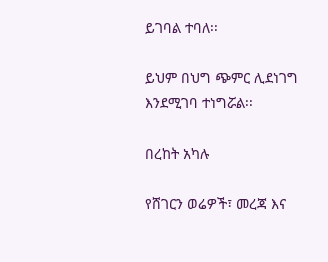ይገባል ተባለ፡፡

ይህም በህግ ጭምር ሊደነገግ እንደሚገባ ተነግሯል፡፡

በረከት አካሉ

የሸገርን ወሬዎች፣ መረጃ እና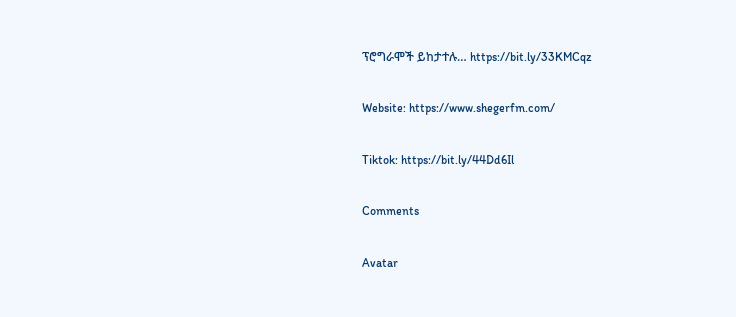ፕሮግራሞች ይከታተሉ… https://bit.ly/33KMCqz

Website: https://www.shegerfm.com/

Tiktok: https://bit.ly/44Dd6Il

Comments

Avatar